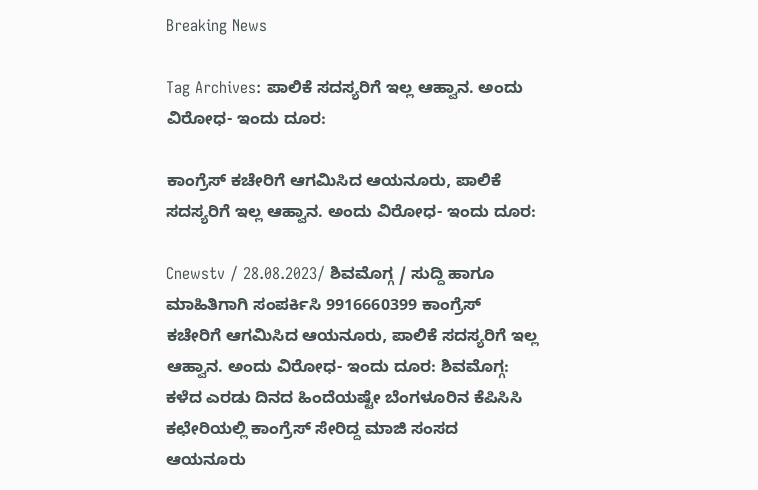Breaking News

Tag Archives: ಪಾಲಿಕೆ ಸದಸ್ಯರಿಗೆ ಇಲ್ಲ ಆಹ್ವಾನ. ಅಂದು ವಿರೋಧ- ಇಂದು ದೂರ:

ಕಾಂಗ್ರೆಸ್ ಕಚೇರಿಗೆ ಆಗಮಿಸಿದ ಆಯನೂರು, ಪಾಲಿಕೆ ಸದಸ್ಯರಿಗೆ ಇಲ್ಲ ಆಹ್ವಾನ. ಅಂದು ವಿರೋಧ- ಇಂದು ದೂರ:

Cnewstv / 28.08.2023/ ಶಿವಮೊಗ್ಗ / ಸುದ್ದಿ ಹಾಗೂ ಮಾಹಿತಿಗಾಗಿ ಸಂಪರ್ಕಿಸಿ 9916660399 ಕಾಂಗ್ರೆಸ್ ಕಚೇರಿಗೆ ಆಗಮಿಸಿದ ಆಯನೂರು, ಪಾಲಿಕೆ ಸದಸ್ಯರಿಗೆ ಇಲ್ಲ ಆಹ್ವಾನ. ಅಂದು ವಿರೋಧ- ಇಂದು ದೂರ: ಶಿವಮೊಗ್ಗ: ಕಳೆದ ಎರಡು ದಿನದ ಹಿಂದೆಯಷ್ಟೇ ಬೆಂಗಳೂರಿನ ಕೆಪಿಸಿಸಿ ಕಛೇರಿಯಲ್ಲಿ ಕಾಂಗ್ರೆಸ್ ಸೇರಿದ್ದ ಮಾಜಿ ಸಂಸದ ಆಯನೂರು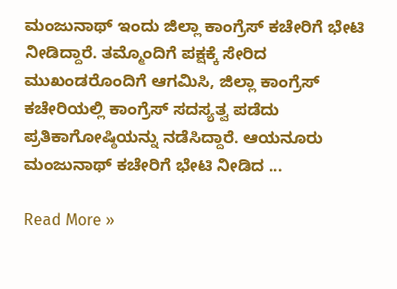ಮಂಜುನಾಥ್ ಇಂದು ಜಿಲ್ಲಾ ಕಾಂಗ್ರೆಸ್ ಕಚೇರಿಗೆ ಭೇಟಿ ನೀಡಿದ್ದಾರೆ. ತಮ್ಮೊಂದಿಗೆ ಪಕ್ಷಕ್ಕೆ ಸೇರಿದ ಮುಖಂಡರೊಂದಿಗೆ ಆಗಮಿಸಿ, ಜಿಲ್ಲಾ ಕಾಂಗ್ರೆಸ್ ಕಚೇರಿಯಲ್ಲಿ ಕಾಂಗ್ರೆಸ್ ಸದಸ್ಯತ್ವ ಪಡೆದು ಪ್ರತಿಕಾಗೋಷ್ಠಿಯನ್ನು ನಡೆಸಿದ್ದಾರೆ. ಆಯನೂರು ಮಂಜುನಾಥ್ ಕಚೇರಿಗೆ ಭೇಟಿ ನೀಡಿದ ...

Read More »